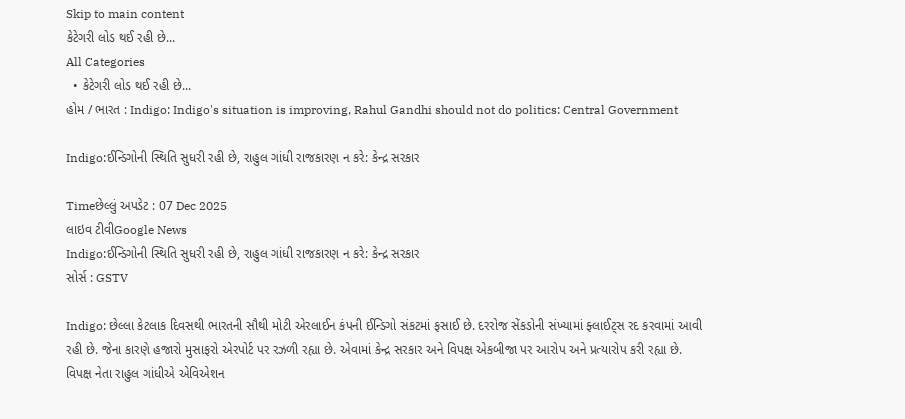Skip to main content
કેટેગરી લોડ થઈ રહી છે...
All Categories
  • કેટેગરી લોડ થઈ રહી છે...
હોમ / ભારત : Indigo: Indigo's situation is improving, Rahul Gandhi should not do politics: Central Government

Indigo:ઈન્ડિગોની સ્થિતિ સુધરી રહી છે, રાહુલ ગાંધી રાજકારણ ન કરે: કેન્દ્ર સરકાર

Timeછેલ્લું અપડેટ : 07 Dec 2025
લાઇવ ટીવીGoogle News
Indigo:ઈન્ડિગોની સ્થિતિ સુધરી રહી છે, રાહુલ ગાંધી રાજકારણ ન કરે: કેન્દ્ર સરકાર
સોર્સ : GSTV

Indigo: છેલ્લા કેટલાક દિવસથી ભારતની સૌથી મોટી એરલાઈન કંપની ઈન્ડિગો સંકટમાં ફસાઈ છે. દરરોજ સેંકડોની સંખ્યામાં ફ્લાઈટ્સ રદ કરવામાં આવી રહી છે. જેના કારણે હજારો મુસાફરો એરપોર્ટ પર રઝળી રહ્યા છે. એવામાં કેન્દ્ર સરકાર અને વિપક્ષ એકબીજા પર આરોપ અને પ્રત્યારોપ કરી રહ્યા છે. વિપક્ષ નેતા રાહુલ ગાંધીએ એવિએશન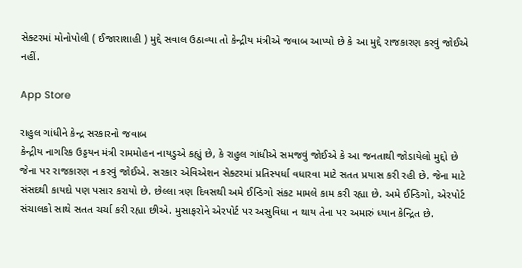સેક્ટરમાં મોનોપોલી ( ઈજારાશાહી ) મુદ્દે સવાલ ઉઠાવ્યા તો કેન્દ્રીય મંત્રીએ જવાબ આપ્યો છે કે આ મુદ્દે રાજકારણ કરવું જોઈએ નહીં.

App Store

રાહુલ ગાંધીને કેન્દ્ર સરકારનો જવાબ
કેન્દ્રીય નાગરિક ઉડ્ડયન મંત્રી રામમોહન નાયડુએ કહ્યું છે, કે રાહુલ ગાંધીએ સમજવું જોઈએ કે આ જનતાથી જોડાયેલો મુદ્દો છે જેના પર રાજકારણ ન કરવું જોઈએ. સરકાર એવિએશન સેક્ટરમાં પ્રતિસ્પર્ધા વધારવા માટે સતત પ્રયાસ કરી રહી છે. જેના માટે સંસદથી કાયદો પણ પસાર કરાયો છે. છેલ્લા ત્રણ દિવસથી અમે ઈન્ડિગો સંકટ મામલે કામ કરી રહ્યા છે. અમે ઈન્ડિગો, એરપોર્ટ સંચાલકો સાથે સતત ચર્ચા કરી રહ્યા છીએ. મુસાફરોને એરપોર્ટ પર અસુવિધા ન થાય તેના પર અમારું ધ્યાન કેન્દ્રિત છે.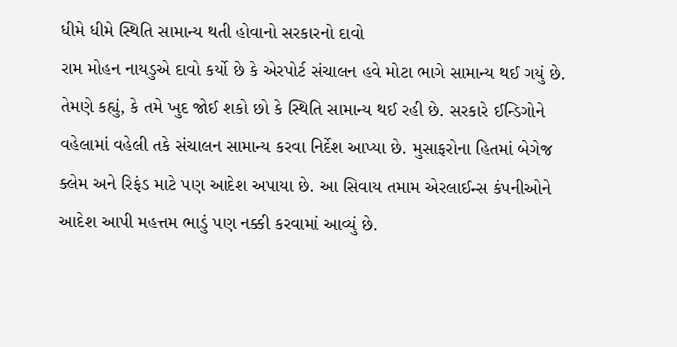ધીમે ધીમે સ્થિતિ સામાન્ય થતી હોવાનો સરકારનો દાવો
રામ મોહન નાયડુએ દાવો કર્યો છે કે એરપોર્ટ સંચાલન હવે મોટા ભાગે સામાન્ય થઈ ગયું છે. તેમણે કહ્યું, કે તમે ખુદ જોઈ શકો છો કે સ્થિતિ સામાન્ય થઈ રહી છે. સરકારે ઈન્ડિગોને વહેલામાં વહેલી તકે સંચાલન સામાન્ય કરવા નિર્દેશ આપ્યા છે. મુસાફરોના હિતમાં બેગેજ ક્લેમ અને રિફંડ માટે પણ આદેશ અપાયા છે. આ સિવાય તમામ એરલાઈન્સ કંપનીઓને આદેશ આપી મહત્તમ ભાડું પણ નક્કી કરવામાં આવ્યું છે.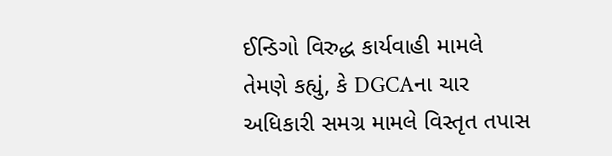ઈન્ડિગો વિરુદ્ધ કાર્યવાહી મામલે તેમણે કહ્યું, કે DGCAના ચાર અધિકારી સમગ્ર મામલે વિસ્તૃત તપાસ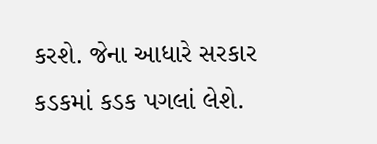કરશે. જેના આધારે સરકાર કડકમાં કડક પગલાં લેશે.